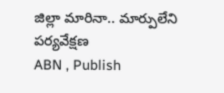జిల్లా మారినా.. మార్పులేని పర్యవేక్షణ
ABN , Publish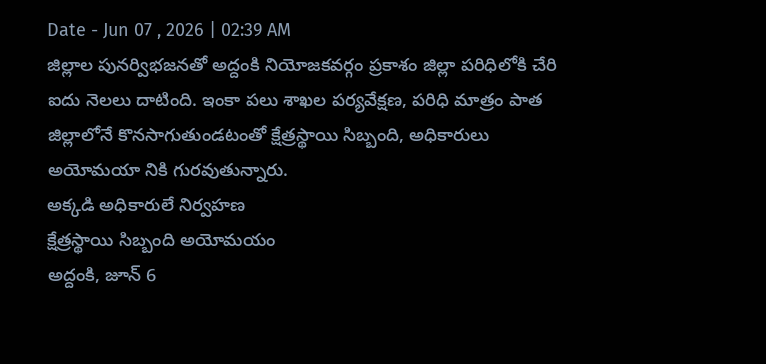Date - Jun 07 , 2026 | 02:39 AM
జిల్లాల పునర్విభజనతో అద్దంకి నియోజకవర్గం ప్రకాశం జిల్లా పరిధిలోకి చేరి ఐదు నెలలు దాటింది. ఇంకా పలు శాఖల పర్యవేక్షణ, పరిధి మాత్రం పాత జిల్లాలోనే కొనసాగుతుండటంతో క్షేత్రస్థాయి సిబ్బంది, అధికారులు అయోమయా నికి గురవుతున్నారు.
అక్కడి అధికారులే నిర్వహణ
క్షేత్రస్థాయి సిబ్బంది అయోమయం
అద్దంకి, జూన్ 6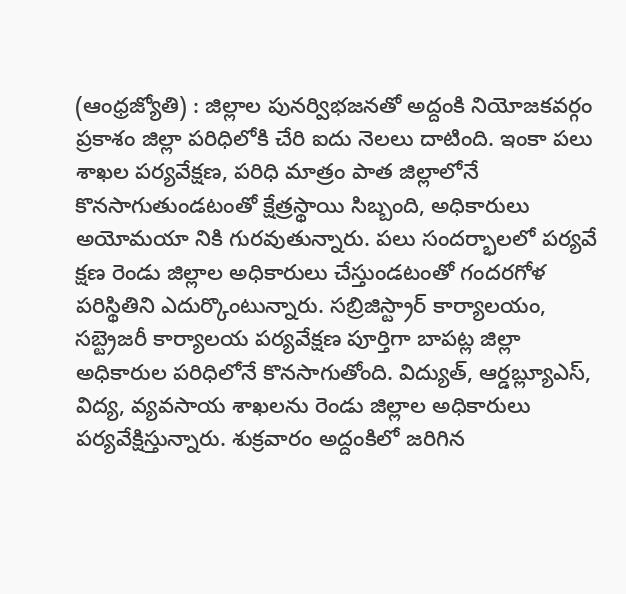(ఆంధ్రజ్యోతి) : జిల్లాల పునర్విభజనతో అద్దంకి నియోజకవర్గం ప్రకాశం జిల్లా పరిధిలోకి చేరి ఐదు నెలలు దాటింది. ఇంకా పలు శాఖల పర్యవేక్షణ, పరిధి మాత్రం పాత జిల్లాలోనే కొనసాగుతుండటంతో క్షేత్రస్థాయి సిబ్బంది, అధికారులు అయోమయా నికి గురవుతున్నారు. పలు సందర్భాలలో పర్యవే క్షణ రెండు జిల్లాల అధికారులు చేస్తుండటంతో గందరగోళ పరిస్థితిని ఎదుర్కొంటున్నారు. సబ్రిజిస్ట్రార్ కార్యాలయం, సబ్ట్రెజరీ కార్యాలయ పర్యవేక్షణ పూర్తిగా బాపట్ల జిల్లా అధికారుల పరిధిలోనే కొనసాగుతోంది. విద్యుత్, ఆర్డబ్ల్యూఎస్, విద్య, వ్యవసాయ శాఖలను రెండు జిల్లాల అధికారులు పర్యవేక్షిస్తున్నారు. శుక్రవారం అద్దంకిలో జరిగిన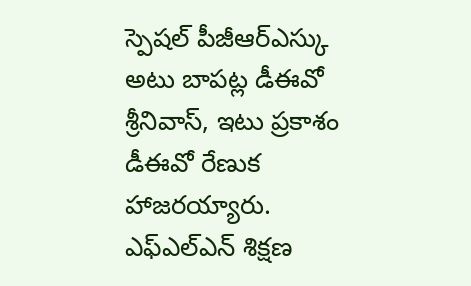స్పెషల్ పీజీఆర్ఎస్కు అటు బాపట్ల డీఈవో శ్రీనివాస్, ఇటు ప్రకాశం డీఈవో రేణుక హాజరయ్యారు. ఎఫ్ఎల్ఎన్ శిక్షణ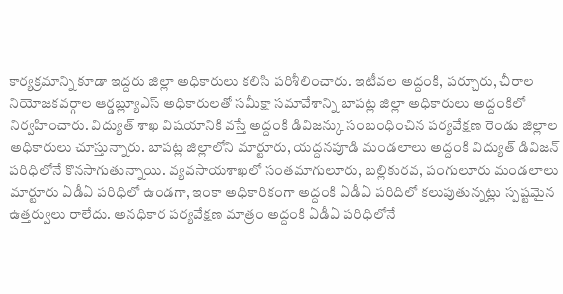కార్యక్రమాన్ని కూడా ఇద్దరు జిల్లా అధికారులు కలిసి పరిశీలించారు. ఇటీవల అద్దంకి, పర్చూరు, చీరాల నియోజకవర్గాల ఆర్డబ్ల్యూఎస్ అధికారులతో సమీక్షా సమావేశాన్ని బాపట్ల జిల్లా అధికారులు అద్దంకిలో నిర్వహించారు. విద్యుత్ శాఖ విషయానికి వస్తే అద్దంకి డివిజన్కు సంబంధించిన పర్యవేక్షణ రెండు జిల్లాల అధికారులు చూస్తున్నారు. బాపట్ల జిల్లాలోని మార్టూరు, యద్దనపూడి మండలాలు అద్దంకి విద్యుత్ డివిజన్ పరిధిలోనే కొనసాగుతున్నాయి. వ్యవసాయశాఖలో సంతమాగులూరు, బల్లికురవ, పంగులూరు మండలాలు మార్టూరు ఏడీఏ పరిధిలో ఉండగా, ఇంకా అధికారికంగా అద్దంకి ఏడీఏ పరిదిలో కలుపుతున్నట్లు స్పష్టమైన ఉత్తర్వులు రాలేదు. అనధికార పర్యవేక్షణ మాత్రం అద్దంకి ఏడీఏ పరిధిలోనే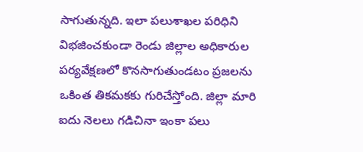సాగుతున్నది. ఇలా పలుశాఖల పరిధిని విభజించకుండా రెండు జిల్లాల అధికారుల పర్యవేక్షణలో కొనసాగుతుండటం ప్రజలను ఒకింత తికమకకు గురిచేస్తోంది. జిల్లా మారి ఐదు నెలలు గడిచినా ఇంకా పలు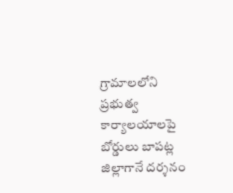గ్రామాలలోని ప్రభుత్వ కార్యాలయాలపై బోర్డులు బాపట్ల జిల్లాగానే దర్శనం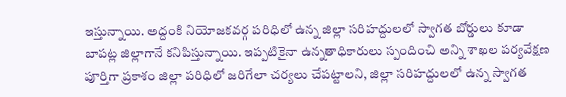ఇస్తున్నాయి. అద్దంకి నియోజకవర్గ పరిధిలో ఉన్న జిల్లా సరిహద్దులలో స్వాగత బోర్డులు కూడా బాపట్ల జిల్లాగానే కనిపిస్తున్నాయి. ఇప్పటికైనా ఉన్నతాధికారులు స్పందించి అన్ని శాఖల పర్యవేక్షణ పూర్తిగా ప్రకాశం జిల్లా పరిధిలో జరిగేలా చర్యలు చేపట్టాలని, జిల్లా సరిహద్దులలో ఉన్న స్వాగత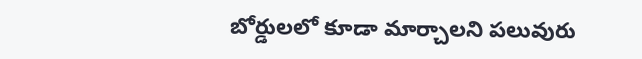బోర్డులలో కూడా మార్చాలని పలువురు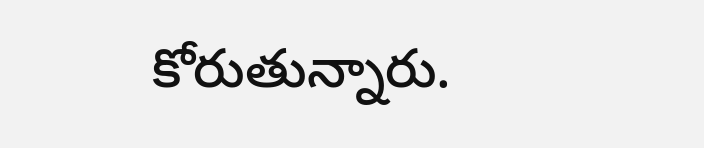కోరుతున్నారు.